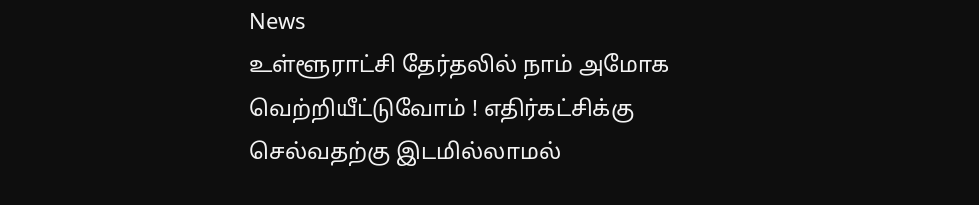News
உள்ளூராட்சி தேர்தலில் நாம் அமோக வெற்றியீட்டுவோம் ! எதிர்கட்சிக்கு செல்வதற்கு இடமில்லாமல்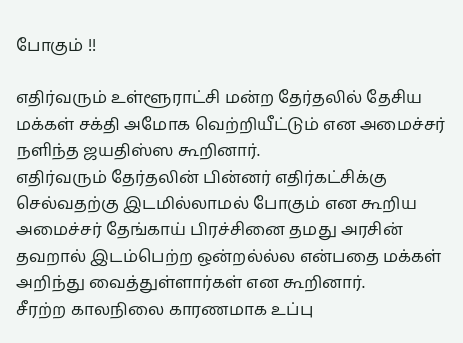போகும் !!

எதிர்வரும் உள்ளூராட்சி மன்ற தேர்தலில் தேசிய மக்கள் சக்தி அமோக வெற்றியீட்டும் என அமைச்சர் நளிந்த ஜயதிஸ்ஸ கூறினார்.
எதிர்வரும் தேர்தலின் பின்னர் எதிர்கட்சிக்கு செல்வதற்கு இடமில்லாமல் போகும் என கூறிய அமைச்சர் தேங்காய் பிரச்சினை தமது அரசின் தவறால் இடம்பெற்ற ஒன்றல்ல்ல என்பதை மக்கள் அறிந்து வைத்துள்ளார்கள் என கூறினார்.
சீரற்ற காலநிலை காரணமாக உப்பு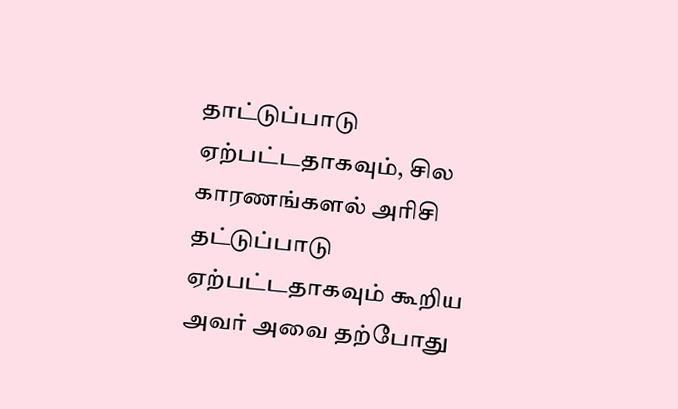தாட்டுப்பாடு ஏற்பட்டதாகவும், சில காரணங்களல் அரிசி தட்டுப்பாடு ஏற்பட்டதாகவும் கூறிய அவர் அவை தற்போது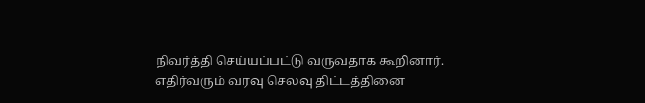நிவர்த்தி செய்யப்பட்டு வருவதாக கூறினார்.
எதிர்வரும் வரவு செலவு திட்டத்தினை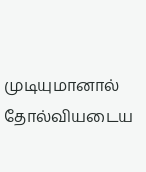முடியுமானால் தோல்வியடைய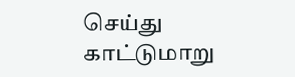செய்து காட்டுமாறு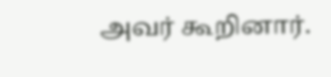அவர் கூறினார்.